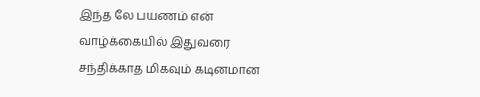இந்த லே பயணம் என் வாழ்க்கையில் இதுவரை சந்திக்காத மிகவும் கடினமான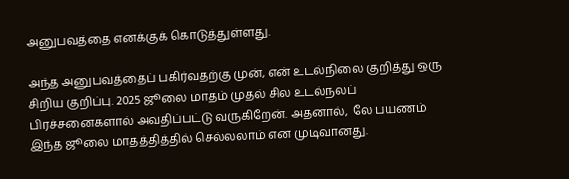அனுபவத்தை எனக்குக் கொடுத்துள்ளது.

அந்த அனுபவத்தைப் பகிர்வதற்கு முன், என் உடல்நிலை குறித்து ஒரு சிறிய குறிப்பு. 2025 ஜூலை மாதம் முதல் சில உடல்நலப் பிரச்சனைகளால் அவதிப்பட்டு வருகிறேன். அதனால்,  லே பயணம் இந்த ஜூலை மாதத்தித்தில் செல்லலாம் என முடிவானது.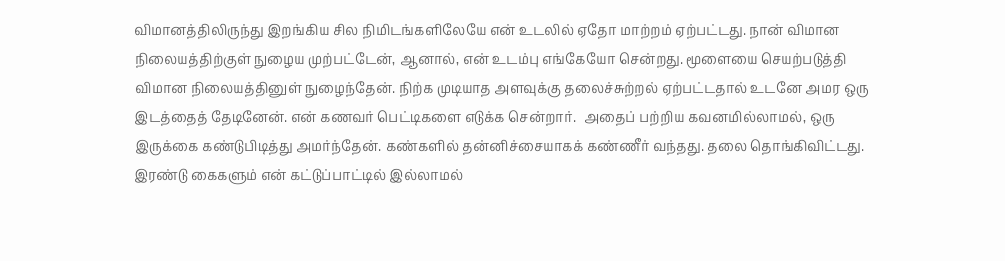விமானத்திலிருந்து இறங்கிய சில நிமிடங்களிலேயே என் உடலில் ஏதோ மாற்றம் ஏற்பட்டது. நான் விமான நிலையத்திற்குள் நுழைய முற்பட்டேன், ஆனால், என் உடம்பு எங்கேயோ சென்றது. மூளையை செயற்படுத்தி விமான நிலையத்தினுள் நுழைந்தேன். நிற்க முடியாத அளவுக்கு தலைச்சுற்றல் ஏற்பட்டதால் உடனே அமர ஒரு இடத்தைத் தேடினேன். என் கணவர் பெட்டிகளை எடுக்க சென்றார்.  அதைப் பற்றிய கவனமில்லாமல், ஒரு இருக்கை கண்டுபிடித்து அமர்ந்தேன். கண்களில் தன்னிச்சையாகக் கண்ணீர் வந்தது. தலை தொங்கிவிட்டது. இரண்டு கைகளும் என் கட்டுப்பாட்டில் இல்லாமல்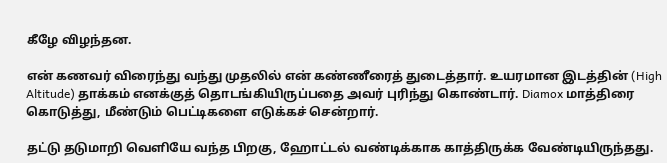கீழே விழந்தன.

என் கணவர் விரைந்து வந்து முதலில் என் கண்ணீரைத் துடைத்தார். உயரமான இடத்தின் (High Altitude) தாக்கம் எனக்குத் தொடங்கியிருப்பதை அவர் புரிந்து கொண்டார். Diamox மாத்திரை கொடுத்து, மீண்டும் பெட்டிகளை எடுக்கச் சென்றார்.

தட்டு தடுமாறி வெளியே வந்த பிறகு, ஹோட்டல் வண்டிக்காக காத்திருக்க வேண்டியிருந்தது.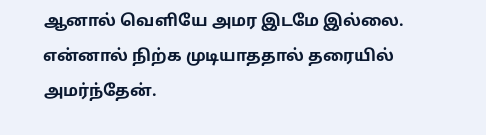ஆனால் வெளியே அமர இடமே இல்லை. என்னால் நிற்க முடியாததால் தரையில் அமர்ந்தேன்.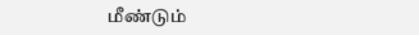மீண்டும்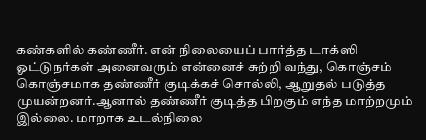கண்களில் கண்ணீர். என் நிலையைப் பார்த்த டாக்ஸி ஓட்டுநர்கள் அனைவரும் என்னைச் சுற்றி வந்து, கொஞ்சம் கொஞ்சமாக தண்ணீர் குடிக்கச் சொல்லி, ஆறுதல் படுத்த முயன்றனர்.ஆனால் தண்ணீர் குடித்த பிறகும் எந்த மாற்றமும் இல்லை. மாறாக உடல்நிலை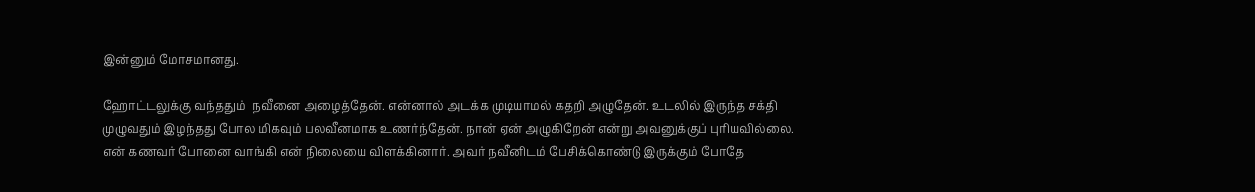இன்னும் மோசமானது.

ஹோட்டலுக்கு வந்ததும்  நவீனை அழைத்தேன். என்னால் அடக்க முடியாமல் கதறி அழுதேன். உடலில் இருந்த சக்தி முழுவதும் இழந்தது போல மிகவும் பலவீனமாக உணர்ந்தேன். நான் ஏன் அழுகிறேன் என்று அவனுக்குப் புரியவில்லை. என் கணவர் போனை வாங்கி என் நிலையை விளக்கினார். அவர் நவீனிடம் பேசிக்கொண்டு இருக்கும் போதே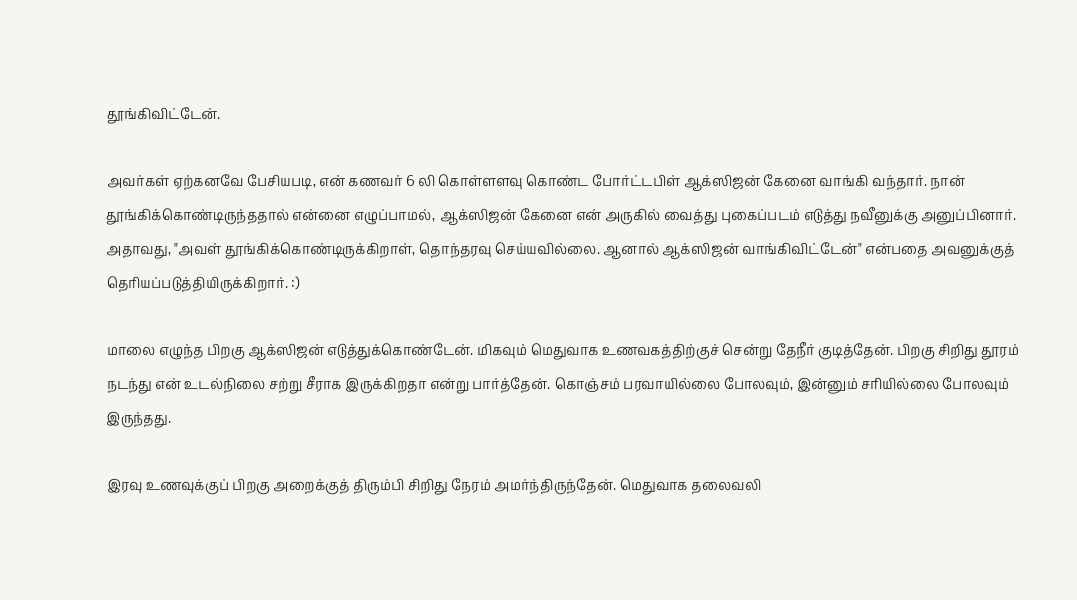தூங்கிவிட்டேன்.

அவர்கள் ஏற்கனவே பேசியபடி, என் கணவர் 6 லி கொள்ளளவு கொண்ட போர்ட்டபிள் ஆக்ஸிஜன் கேனை வாங்கி வந்தார். நான் தூங்கிக்கொண்டிருந்ததால் என்னை எழுப்பாமல், ஆக்ஸிஜன் கேனை என் அருகில் வைத்து புகைப்படம் எடுத்து நவீனுக்கு அனுப்பினார். அதாவது, "அவள் தூங்கிக்கொண்டிருக்கிறாள், தொந்தரவு செய்யவில்லை. ஆனால் ஆக்ஸிஜன் வாங்கிவிட்டேன்" என்பதை அவனுக்குத் தெரியப்படுத்தியிருக்கிறார். :)

மாலை எழுந்த பிறகு ஆக்ஸிஜன் எடுத்துக்கொண்டேன். மிகவும் மெதுவாக உணவகத்திற்குச் சென்று தேநீர் குடித்தேன். பிறகு சிறிது தூரம் நடந்து என் உடல்நிலை சற்று சீராக இருக்கிறதா என்று பார்த்தேன். கொஞ்சம் பரவாயில்லை போலவும், இன்னும் சரியில்லை போலவும் இருந்தது.

இரவு உணவுக்குப் பிறகு அறைக்குத் திரும்பி சிறிது நேரம் அமர்ந்திருந்தேன். மெதுவாக தலைவலி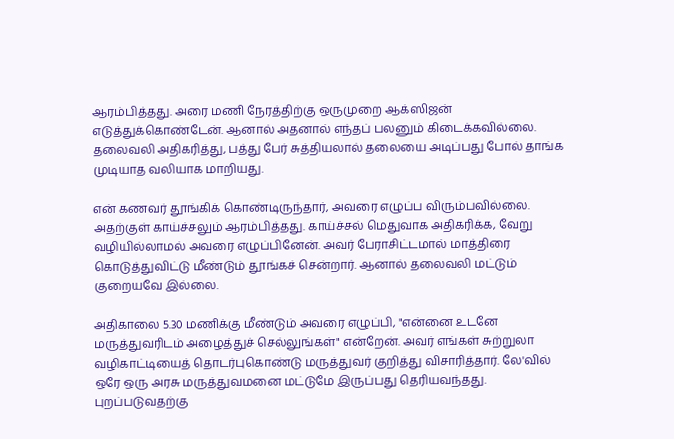ஆரம்பித்தது. அரை மணி நேரத்திற்கு ஒருமுறை ஆக்ஸிஜன் எடுத்துக்கொண்டேன். ஆனால் அதனால் எந்தப் பலனும் கிடைக்கவில்லை. தலைவலி அதிகரித்து, பத்து பேர் சுத்தியலால் தலையை அடிப்பது போல் தாங்க முடியாத வலியாக மாறியது.

என் கணவர் தூங்கிக் கொண்டிருந்தார், அவரை எழுப்ப விரும்பவில்லை. அதற்குள் காய்ச்சலும் ஆரம்பித்தது. காய்ச்சல் மெதுவாக அதிகரிக்க, வேறு வழியில்லாமல் அவரை எழுப்பினேன். அவர் பேராசிட்டமால் மாத்திரை கொடுத்துவிட்டு மீண்டும் தூங்கச் சென்றார். ஆனால் தலைவலி மட்டும் குறையவே இல்லை.

அதிகாலை 5.30 மணிக்கு மீண்டும் அவரை எழுப்பி, "என்னை உடனே மருத்துவரிடம் அழைத்துச் செல்லுங்கள்" என்றேன். அவர் எங்கள் சுற்றுலா வழிகாட்டியைத் தொடர்புகொண்டு மருத்துவர் குறித்து விசாரித்தார். லே'வில் ஒரே ஒரு அரசு மருத்துவமனை மட்டுமே இருப்பது தெரியவந்தது. புறப்படுவதற்கு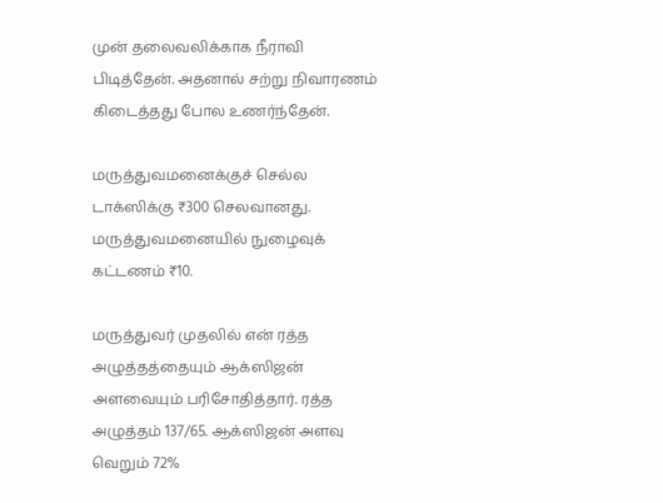முன் தலைவலிக்காக நீராவி பிடித்தேன். அதனால் சற்று நிவாரணம் கிடைத்தது போல உணர்ந்தேன்.

மருத்துவமனைக்குச் செல்ல டாக்ஸிக்கு ₹300 செலவானது. மருத்துவமனையில் நுழைவுக் கட்டணம் ₹10.

மருத்துவர் முதலில் என் ரத்த அழுத்தத்தையும் ஆக்ஸிஜன் அளவையும் பரிசோதித்தார். ரத்த அழுத்தம் 137/65. ஆக்ஸிஜன் அளவு வெறும் 72%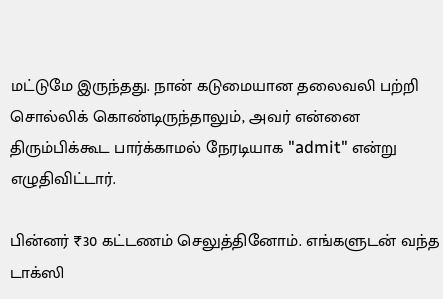மட்டுமே இருந்தது. நான் கடுமையான தலைவலி பற்றி சொல்லிக் கொண்டிருந்தாலும், அவர் என்னை திரும்பிக்கூட பார்க்காமல் நேரடியாக "admit" என்று எழுதிவிட்டார்.

பின்னர் ₹30 கட்டணம் செலுத்தினோம். எங்களுடன் வந்த டாக்ஸி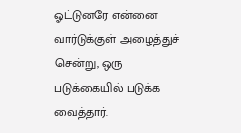ஓட்டுனரே என்னை வார்டுக்குள் அழைத்துச் சென்று, ஒரு படுக்கையில் படுக்க வைத்தார்.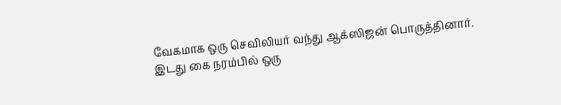வேகமாக ஒரு செவிலியர் வந்து ஆக்ஸிஜன் பொருத்தினார். இடது கை நரம்பில் ஒரு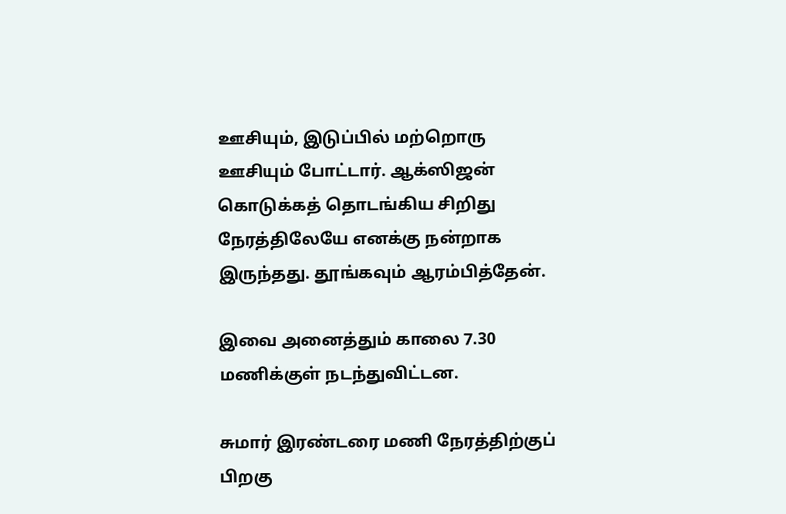ஊசியும், இடுப்பில் மற்றொரு ஊசியும் போட்டார். ஆக்ஸிஜன் கொடுக்கத் தொடங்கிய சிறிது நேரத்திலேயே எனக்கு நன்றாக இருந்தது. தூங்கவும் ஆரம்பித்தேன்.

இவை அனைத்தும் காலை 7.30 மணிக்குள் நடந்துவிட்டன.

சுமார் இரண்டரை மணி நேரத்திற்குப் பிறகு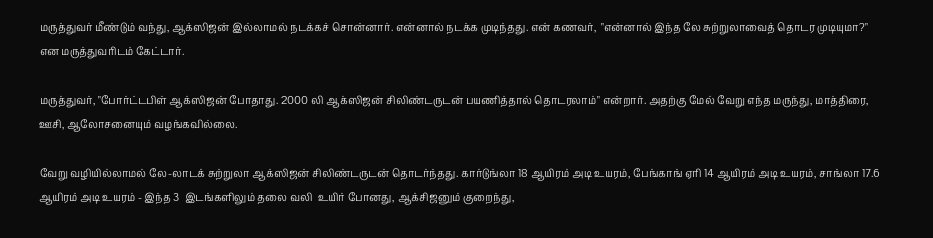மருத்துவர் மீண்டும் வந்து, ஆக்ஸிஜன் இல்லாமல் நடக்கச் சொன்னார். என்னால் நடக்க முடிந்தது. என் கணவர்,  "என்னால் இந்த லே சுற்றுலாவைத் தொடர முடியுமா?" என மருத்துவரிடம் கேட்டார்.

மருத்துவர், "போர்ட்டபிள் ஆக்ஸிஜன் போதாது. 2000 லி ஆக்ஸிஜன் சிலிண்டருடன் பயணித்தால் தொடரலாம்" என்றார். அதற்கு மேல் வேறு எந்த மருந்து, மாத்திரை, ஊசி, ஆலோசனையும் வழங்கவில்லை.

வேறு வழியில்லாமல் லே-லாடக் சுற்றுலா ஆக்ஸிஜன் சிலிண்டருடன் தொடர்ந்தது. கார்டுங்லா 18 ஆயிரம் அடி உயரம், பேங்காங் ஏரி 14 ஆயிரம் அடி உயரம், சாங்லா 17.6 ஆயிரம் அடி உயரம் - இந்த 3  இடங்களிலும் தலை வலி  உயிர் போனது, ஆக்சிஜனும் குறைந்து,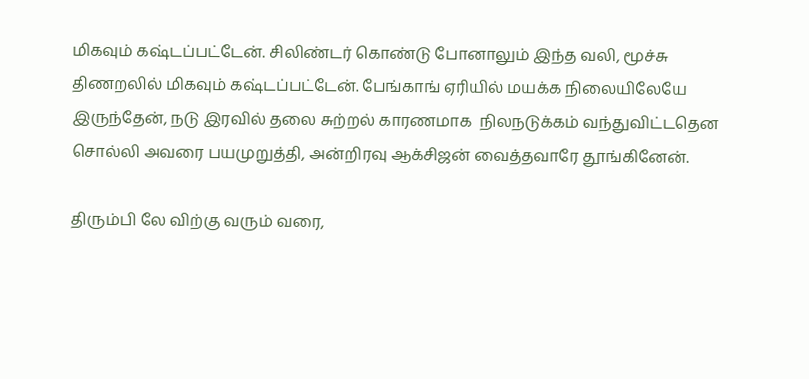மிகவும் கஷ்டப்பட்டேன். சிலிண்டர் கொண்டு போனாலும் இந்த வலி, மூச்சு திணறலில் மிகவும் கஷ்டப்பட்டேன். பேங்காங் ஏரியில் மயக்க நிலையிலேயே இருந்தேன், நடு இரவில் தலை சுற்றல் காரணமாக  நிலநடுக்கம் வந்துவிட்டதென சொல்லி அவரை பயமுறுத்தி, அன்றிரவு ஆக்சிஜன் வைத்தவாரே தூங்கினேன்.

திரும்பி லே விற்கு வரும் வரை,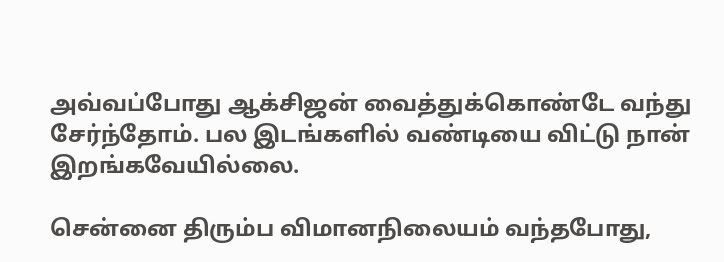அவ்வப்போது ஆக்சிஜன் வைத்துக்கொண்டே வந்து சேர்ந்தோம். பல இடங்களில் வண்டியை விட்டு நான் இறங்கவேயில்லை.

சென்னை திரும்ப விமானநிலையம் வந்தபோது,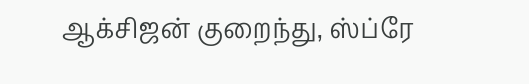ஆக்சிஜன் குறைந்து, ஸ்ப்ரே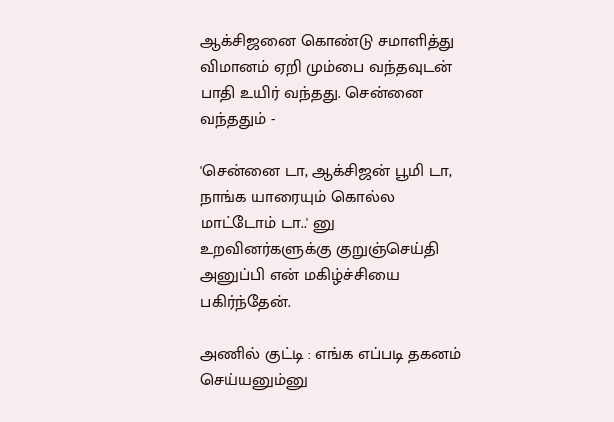ஆக்சிஜனை கொண்டு சமாளித்து விமானம் ஏறி மும்பை வந்தவுடன் பாதி உயிர் வந்தது. சென்னை வந்ததும் -

'சென்னை டா, ஆக்சிஜன் பூமி டா, நாங்க யாரையும் கொல்ல மாட்டோம் டா..' னு உறவினர்களுக்கு குறுஞ்செய்தி அனுப்பி என் மகிழ்ச்சியை பகிர்ந்தேன்.

அணில் குட்டி : எங்க எப்படி தகனம் செய்யனும்னு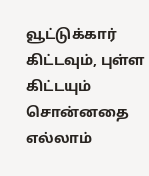வூட்டுக்கார் கிட்டவும், புள்ள கிட்டயும் சொன்னதை எல்லாம்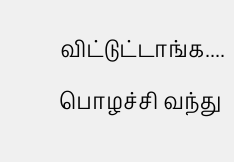விட்டுட்டாங்க....  பொழச்சி வந்து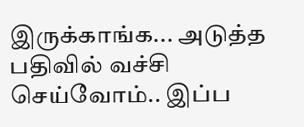இருக்காங்க... அடுத்த பதிவில் வச்சி செய்வோம்.. இப்ப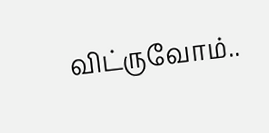விட்ருவோம்..